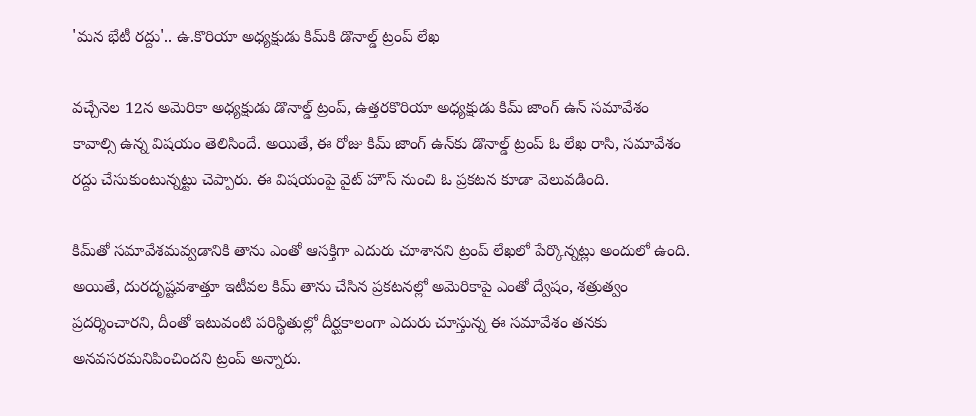'మన భేటీ రద్దు'.. ఉ.కొరియా అధ్యక్షుడు కిమ్‌కి డొనాల్డ్ ట్రంప్‌ లేఖ

వచ్చేనెల 12న అమెరికా అధ్యక్షుడు డొనాల్డ్‌ ట్రంప్‌, ఉత్తరకొరియా అధ్యక్షుడు కిమ్‌ జాంగ్‌ ఉన్ సమావేశం కావాల్సి ఉన్న విషయం తెలిసిందే. అయితే, ఈ రోజు కిమ్‌ జాంగ్‌ ఉన్‌కు డొనాల్డ్ ట్రంప్‌ ఓ లేఖ రాసి, సమావేశం రద్దు చేసుకుంటున్నట్టు చెప్పారు. ఈ విషయంపై వైట్‌ హౌస్‌ నుంచి ఓ ప్రకటన కూడా వెలువడింది.

కిమ్‌తో సమావేశమవ్వడానికి తాను ఎంతో ఆసక్తిగా ఎదురు చూశానని ట్రంప్‌ లేఖలో పేర్కొన్నట్లు అందులో ఉంది. అయితే, దురదృష్టవశాత్తూ ఇటీవల కిమ్‌ తాను చేసిన ప్రకటనల్లో అమెరికాపై ఎంతో ద్వేషం, శత్రుత్వం ప్రదర్శించారని, దీంతో ఇటువంటి పరిస్థితుల్లో దీర్ఘకాలంగా ఎదురు చూస్తున్న ఈ సమావేశం తనకు అనవసరమనిపించిందని ట్రంప్‌ అన్నారు.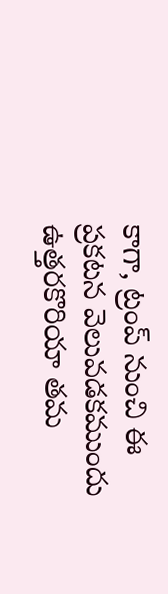కాగా, ట్రంప్‌ నుంచి ఈ ప్రకటన వెలువడకముందు ఉత్తరకొరియా తమ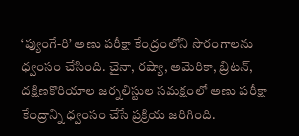‘ప్యుంగే-రి’ అణు పరీక్షా కేంద్రంలోని సొరంగాలను ధ్వంసం చేసింది. చైనా, రష్యా, అమెరికా, బ్రిటన్‌, దక్షిణకొరియాల జర్నలిస్టుల సమక్షంలో అణు పరీక్షా కేంద్రాన్ని ధ్వంసం చేసే ప్రక్రియ జరిగింది.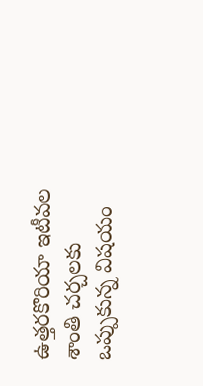ఉత్తరకొరియా ఇటీవల శాంతి చర్చలకు ఒప్పుకున్న విషయం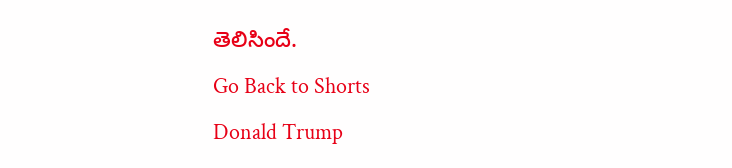తెలిసిందే.
Go Back to Shorts
Donald Trump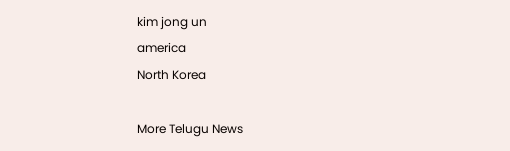kim jong un
america
North Korea

More Telugu News